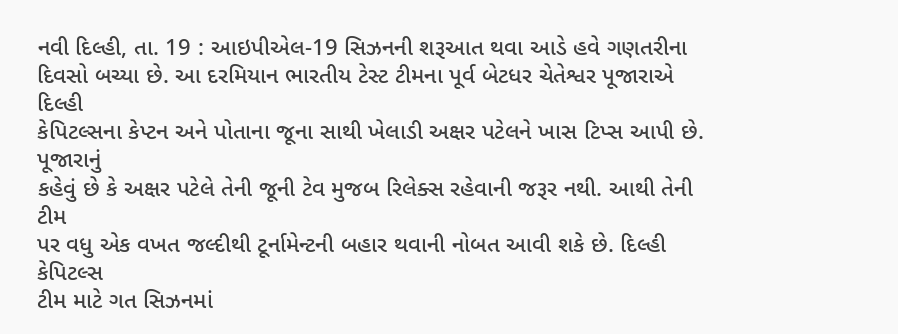નવી દિલ્હી, તા. 19 : આઇપીએલ-19 સિઝનની શરૂઆત થવા આડે હવે ગણતરીના
દિવસો બચ્યા છે. આ દરમિયાન ભારતીય ટેસ્ટ ટીમના પૂર્વ બેટધર ચેતેશ્વર પૂજારાએ દિલ્હી
કેપિટલ્સના કેપ્ટન અને પોતાના જૂના સાથી ખેલાડી અક્ષર પટેલને ખાસ ટિપ્સ આપી છે. પૂજારાનું
કહેવું છે કે અક્ષર પટેલે તેની જૂની ટેવ મુજબ રિલેક્સ રહેવાની જરૂર નથી. આથી તેની ટીમ
પર વધુ એક વખત જલ્દીથી ટૂર્નામેન્ટની બહાર થવાની નોબત આવી શકે છે. દિલ્હી કેપિટલ્સ
ટીમ માટે ગત સિઝનમાં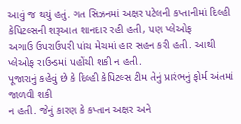આવું જ થયું હતું. ગત સિઝનમાં અક્ષર પટેલની કપ્તાનીમાં દિલ્હી
કેપિટલ્સની શરૂઆત શાનદાર રહી હતી, પણ પ્લેઓફ
અગાઉ ઉપરાઉપરી પાંચ મેચમાં હાર સહન કરી હતી. આથી પ્લેઓફ રાઉન્ડમાં પહોંચી શકી ન હતી.
પૂજારાનું કહેવું છે કે દિલ્હી કેપિટલ્સ ટીમ તેનું પ્રારંભનું ફોર્મ અંતમાં જાળવી શકી
ન હતી. જેનું કારણ કે કપ્તાન અક્ષર અને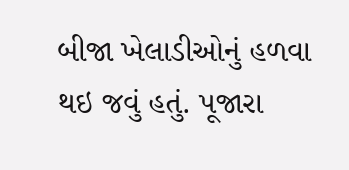બીજા ખેલાડીઓનું હળવા થઇ જવું હતું. પૂજારા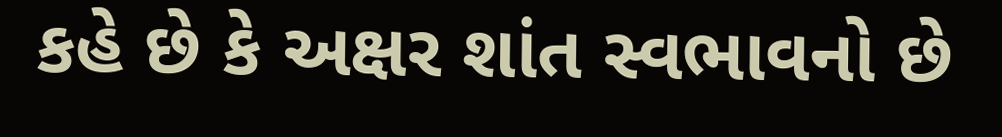કહે છે કે અક્ષર શાંત સ્વભાવનો છે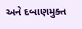અને દબાણમુક્ત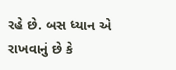રહે છે. બસ ધ્યાન એ રાખવાનું છે કે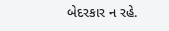બેદરકાર ન રહે.